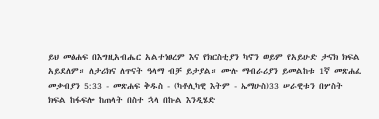ይህ መፅሐፍ በእግዚአብሔር አልተነፀረም እና የክርስቲያን ካኖን ወይም የአይሁድ ታናክ ክፍል አይደለም። ለታሪክና ለጥናት ዓላማ ብቻ ይታያል። ሙሉ ማብራሪያን ይመልከቱ 1ኛ መጽሐፈ መቃብያን 5:33 - መጽሐፍ ቅዱስ - (ካቶሊካዊ እትም - ኤማሁስ)33 ሠራዊቱን በሦስት ክፍል ከፋፍሎ ከጠላት በስተ ኋላ በኩል እንዲሄድ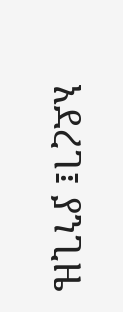አደረገ፤ ያንጊዜ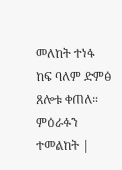መለከት ተነፋ ከፍ ባለም ድምፅ ጸሎቱ ቀጠለ። ምዕራፉን ተመልከት |